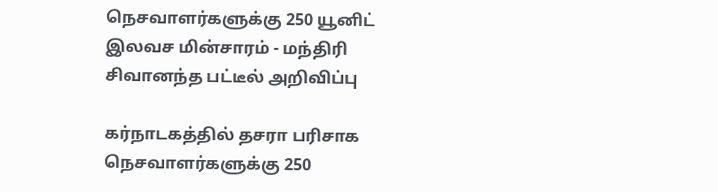நெசவாளர்களுக்கு 250 யூனிட் இலவச மின்சாரம் - மந்திரி சிவானந்த பட்டீல் அறிவிப்பு

கர்நாடகத்தில் தசரா பரிசாக நெசவாளர்களுக்கு 250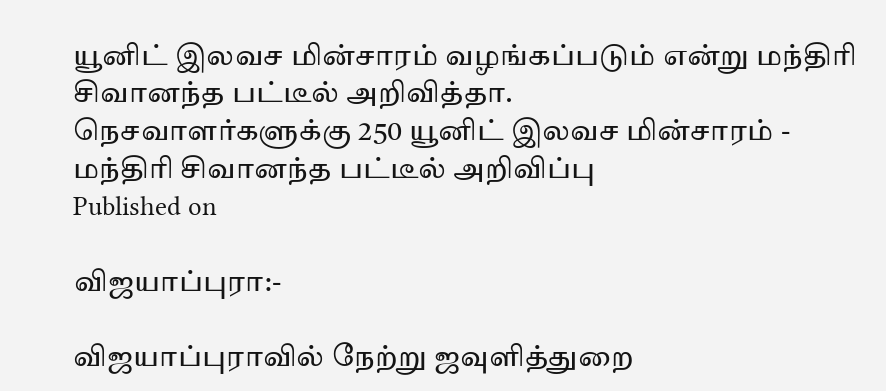யூனிட் இலவச மின்சாரம் வழங்கப்படும் என்று மந்திரி சிவானந்த பட்டீல் அறிவித்தா.
நெசவாளர்களுக்கு 250 யூனிட் இலவச மின்சாரம் - மந்திரி சிவானந்த பட்டீல் அறிவிப்பு
Published on

விஜயாப்புரா:-

விஜயாப்புராவில் நேற்று ஜவுளித்துறை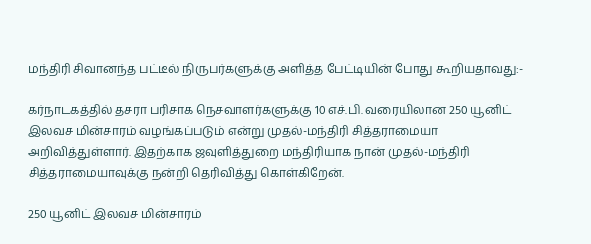மந்திரி சிவானந்த பட்டீல் நிருபர்களுக்கு அளித்த பேட்டியின் போது கூறியதாவது:-

கர்நாடகத்தில் தசரா பரிசாக நெசவாளர்களுக்கு 10 எச்.பி. வரையிலான 250 யூனிட் இலவச மின்சாரம் வழங்கப்படும் என்று முதல்-மந்திரி சித்தராமையா அறிவித்துள்ளார். இதற்காக ஜவுளித்துறை மந்திரியாக நான் முதல்-மந்திரி சித்தராமையாவுக்கு நன்றி தெரிவித்து கொள்கிறேன்.

250 யூனிட் இலவச மின்சாரம்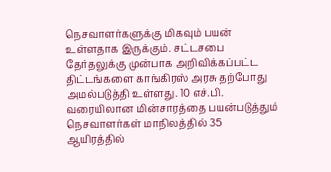நெசவாளர்களுக்கு மிகவும் பயன் உள்ளதாக இருக்கும். சட்டசபை தேர்தலுக்கு முன்பாக அறிவிக்கப்பட்ட திட்டங்களை காங்கிரஸ் அரசு தற்போது அமல்படுத்தி உள்ளது. 10 எச்.பி. வரையிலான மின்சாரத்தை பயன்படுத்தும் நெசவாளர்கள் மாநிலத்தில் 35 ஆயிரத்தில்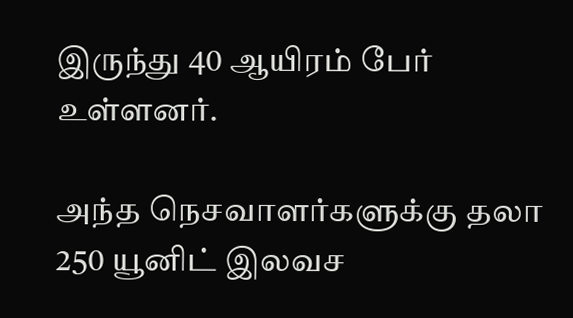இருந்து 40 ஆயிரம் பேர் உள்ளனர்.

அந்த நெசவாளர்களுக்கு தலா 250 யூனிட் இலவச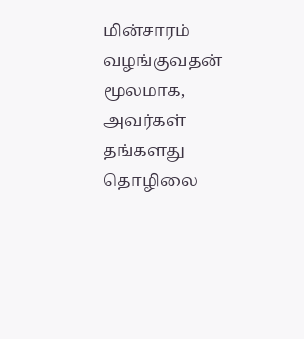மின்சாரம் வழங்குவதன் மூலமாக, அவர்கள் தங்களது தொழிலை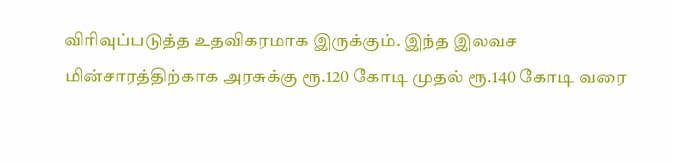விரிவுப்படுத்த உதவிகரமாக இருக்கும். இந்த இலவச மின்சாரத்திற்காக அரசுக்கு ரூ.120 கோடி முதல் ரூ.140 கோடி வரை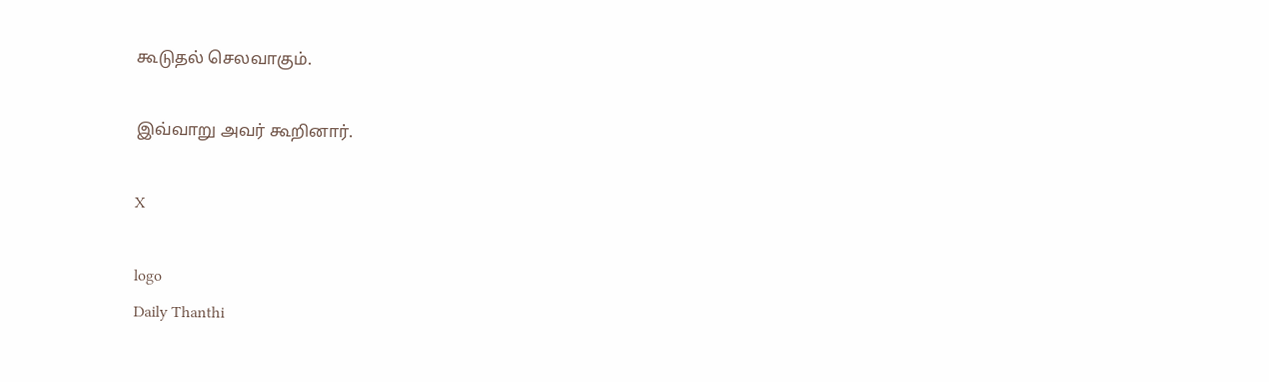கூடுதல் செலவாகும்.

இவ்வாறு அவர் கூறினார்.

X

logo
Daily Thanthi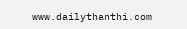www.dailythanthi.com